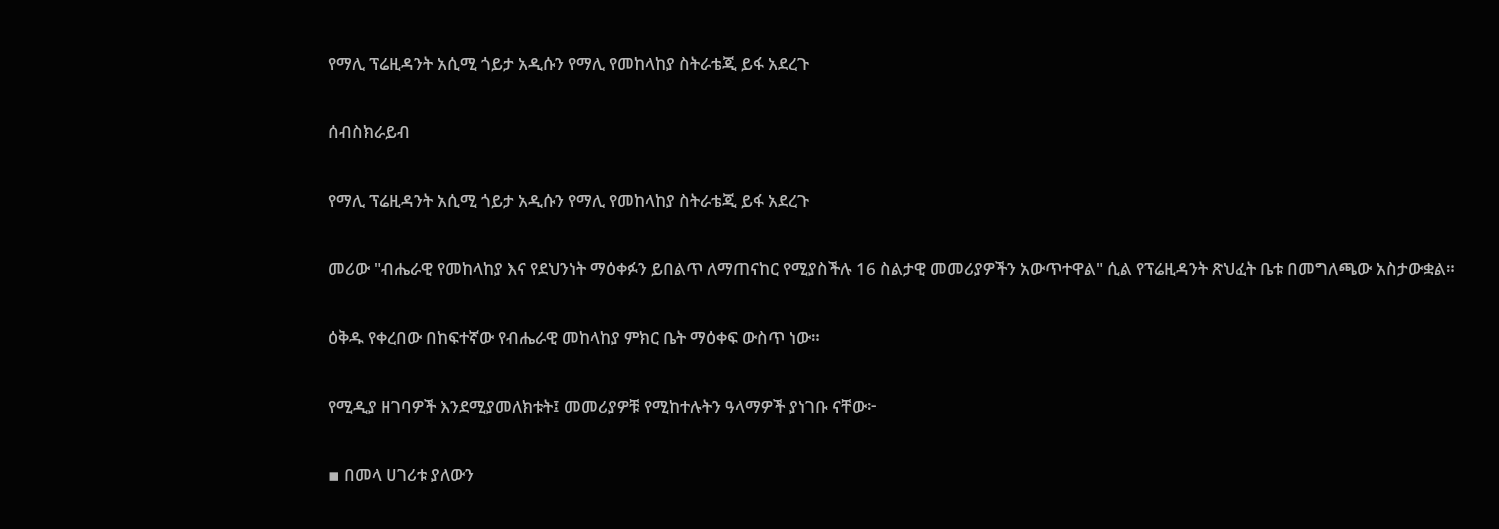የማሊ ፕሬዚዳንት አሲሚ ጎይታ አዲሱን የማሊ የመከላከያ ስትራቴጂ ይፋ አደረጉ

ሰብስክራይብ

የማሊ ፕሬዚዳንት አሲሚ ጎይታ አዲሱን የማሊ የመከላከያ ስትራቴጂ ይፋ አደረጉ

መሪው "ብሔራዊ የመከላከያ እና የደህንነት ማዕቀፉን ይበልጥ ለማጠናከር የሚያስችሉ 16 ስልታዊ መመሪያዎችን አውጥተዋል" ሲል የፕሬዚዳንት ጽህፈት ቤቱ በመግለጫው አስታውቋል።

ዕቅዱ የቀረበው በከፍተኛው የብሔራዊ መከላከያ ምክር ቤት ማዕቀፍ ውስጥ ነው።

የሚዲያ ዘገባዎች እንደሚያመለክቱት፤ መመሪያዎቹ የሚከተሉትን ዓላማዎች ያነገቡ ናቸው፦

▪ በመላ ሀገሪቱ ያለውን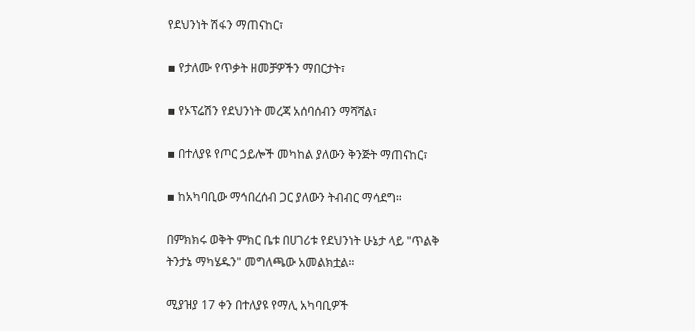የደህንነት ሽፋን ማጠናከር፣

▪ የታለሙ የጥቃት ዘመቻዎችን ማበርታት፣

▪ የኦፕሬሽን የደህንነት መረጃ አሰባሰብን ማሻሻል፣

▪ በተለያዩ የጦር ኃይሎች መካከል ያለውን ቅንጅት ማጠናከር፣

▪ ከአካባቢው ማኅበረሰብ ጋር ያለውን ትብብር ማሳደግ።

በምክክሩ ወቅት ምክር ቤቱ በሀገሪቱ የደህንነት ሁኔታ ላይ "ጥልቅ ትንታኔ ማካሄዱን" መግለጫው አመልክቷል።

ሚያዝያ 17 ቀን በተለያዩ የማሊ አካባቢዎች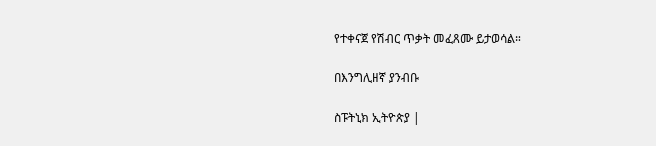የተቀናጀ የሽብር ጥቃት መፈጸሙ ይታወሳል።

በእንግሊዘኛ ያንብቡ

ስፑትኒክ ኢትዮጵያ |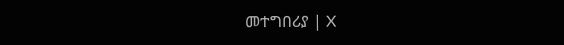መተግበሪያ | X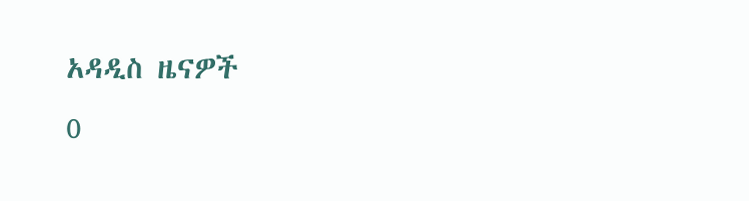አዳዲስ ዜናዎች
0